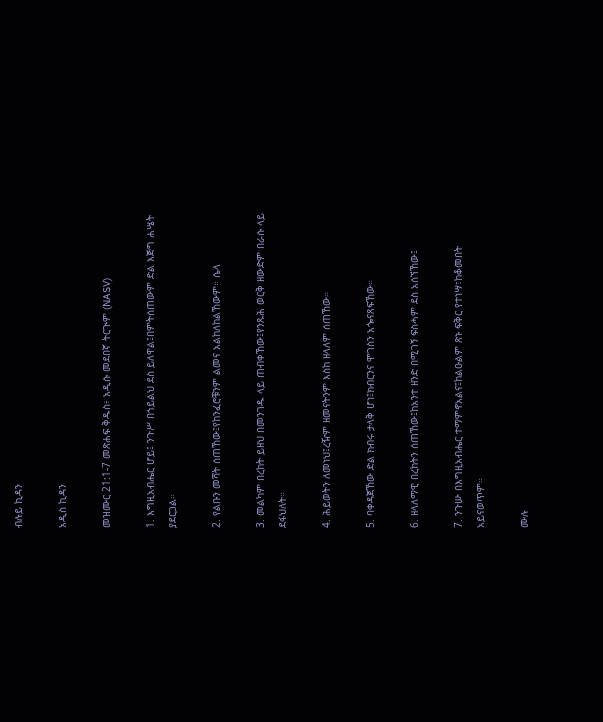ብሉይ ኪዳን

አዲስ ኪዳን

መዝሙር 21:1-7 መጽሐፍ ቅዱስ፥ አዲሱ መደበኛ ትርጒም (NASV)

1. እግዚአብሔር ሆይ፤ ንጉሥ በኀይልህ ደስ ይለዋል፤በምትሰጠውም ድል እጅግ ሐሤት ያደርጋል።

2. የልቡን መሻት ሰጠኸው፤የከንፈሮቹንም ልመና አልከለከልኸውም። ሴላ

3. መልካም በረከት ይዘህ በመንገዱ ላይ ጠብቀኸው፤የንጹሕ ወርቅ ዘውድም በራሱ ላይ ደፋህለት።

4. ሕይወትን ለመነህ፤ረዥም ዘመናትንም እስከ ዘላለም ሰጠኸው።

5. ባቀዳጀኸው ድል ክብሩ ታላቅ ሆነ፤ክብርንና ሞገስን አጐናጸፍኸው።

6. ዘላለማዊ በረከትን ሰጠኸው፤ከአንተ ዘንድ በሚገኝ ፍስሓም ደስ አሰኘኸው፤

7. ንጉሡ በእግዚአብሔር ተማምኖአልና፤ከልዑልም ጽኑ ፍቅር የተነሣ፣ከቆመበት አይናወጥም።

ሙሉ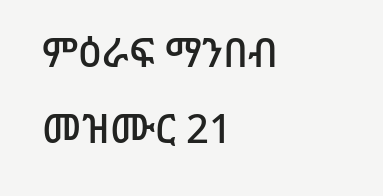ምዕራፍ ማንበብ መዝሙር 21